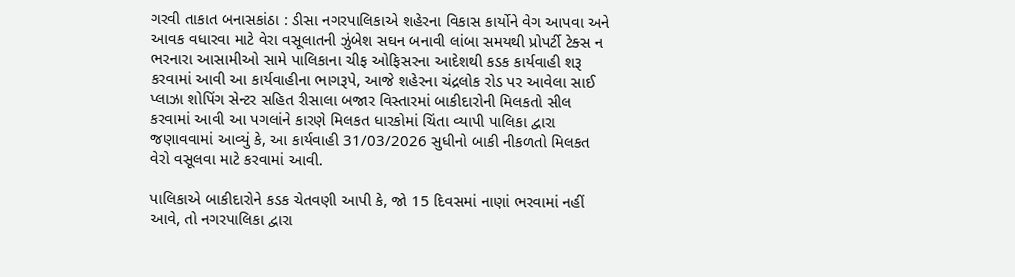ગરવી તાકાત બનાસકાંઠા : ડીસા નગરપાલિકાએ શહેરના વિકાસ કાર્યોને વેગ આપવા અને આવક વધારવા માટે વેરા વસૂલાતની ઝુંબેશ સઘન બનાવી લાંબા સમયથી પ્રોપર્ટી ટેક્સ ન ભરનારા આસામીઓ સામે પાલિકાના ચીફ ઓફિસરના આદેશથી કડક કાર્યવાહી શરૂ કરવામાં આવી આ કાર્યવાહીના ભાગરૂપે, આજે શહેરના ચંદ્રલોક રોડ પર આવેલા સાઈ પ્લાઝા શોપિંગ સેન્ટર સહિત રીસાલા બજાર વિસ્તારમાં બાકીદારોની મિલકતો સીલ કરવામાં આવી આ પગલાંને કારણે મિલકત ધારકોમાં ચિંતા વ્યાપી પાલિકા દ્વારા જણાવવામાં આવ્યું કે, આ કાર્યવાહી 31/03/2026 સુધીનો બાકી નીકળતો મિલકત વેરો વસૂલવા માટે કરવામાં આવી.

પાલિકાએ બાકીદારોને કડક ચેતવણી આપી કે, જો 15 દિવસમાં નાણાં ભરવામાં નહીં આવે, તો નગરપાલિકા દ્વારા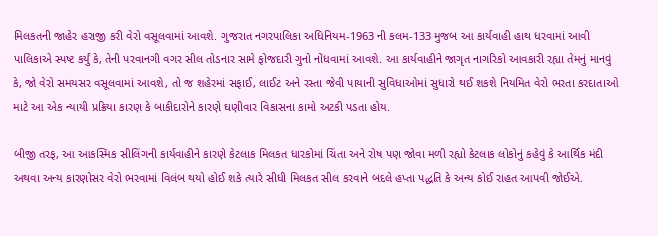મિલકતની જાહેર હરાજી કરી વેરો વસૂલવામાં આવશે. ગુજરાત નગરપાલિકા અધિનિયમ-1963 ની કલમ-133 મુજબ આ કાર્યવાહી હાથ ધરવામાં આવી પાલિકાએ સ્પષ્ટ કર્યું કે, તેની પરવાનગી વગર સીલ તોડનાર સામે ફોજદારી ગુનો નોંધવામાં આવશે. આ કાર્યવાહીને જાગૃત નાગરિકો આવકારી રહ્યા તેમનું માનવું કે, જો વેરો સમયસર વસૂલવામાં આવશે, તો જ શહેરમાં સફાઈ, લાઈટ અને રસ્તા જેવી પાયાની સુવિધાઓમાં સુધારો થઈ શકશે નિયમિત વેરો ભરતા કરદાતાઓ માટે આ એક ન્યાયી પ્રક્રિયા કારણ કે બાકીદારોને કારણે ઘણીવાર વિકાસના કામો અટકી પડતા હોય.

બીજી તરફ, આ આકસ્મિક સીલિંગની કાર્યવાહીને કારણે કેટલાક મિલકત ધારકોમાં ચિંતા અને રોષ પણ જોવા મળી રહ્યો કેટલાક લોકોનું કહેવું કે આર્થિક મંદી અથવા અન્ય કારણોસર વેરો ભરવામાં વિલંબ થયો હોઈ શકે ત્યારે સીધી મિલકત સીલ કરવાને બદલે હપ્તા પદ્ધતિ કે અન્ય કોઈ રાહત આપવી જોઈએ.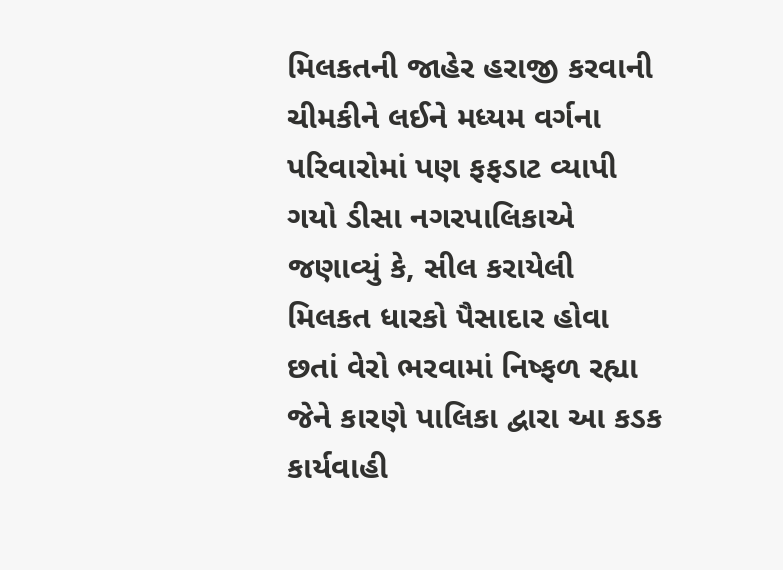મિલકતની જાહેર હરાજી કરવાની ચીમકીને લઈને મધ્યમ વર્ગના પરિવારોમાં પણ ફફડાટ વ્યાપી ગયો ડીસા નગરપાલિકાએ જણાવ્યું કે, સીલ કરાયેલી મિલકત ધારકો પૈસાદાર હોવા છતાં વેરો ભરવામાં નિષ્ફળ રહ્યા જેને કારણે પાલિકા દ્વારા આ કડક કાર્યવાહી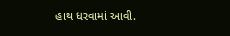હાથ ધરવામાં આવી.